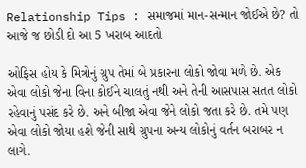Relationship Tips : સમાજમાં માન-સન્માન જોઈએ છે? તો આજે જ છોડી દો આ 5 ખરાબ આદતો

ઓફિસ હોય કે મિત્રોનું ગ્રુપ તેમાં બે પ્રકારના લોકો જોવા મળે છે. એક એવા લોકો જેના વિના કોઈને ચાલતું નથી અને તેની આસપાસ સતત લોકો રહેવાનું પસંદ કરે છે. અને બીજા એવા જેને લોકો જતા કરે છે. તમે પણ એવા લોકો જોયા હશે જેની સાથે ગ્રુપના અન્ય લોકોનું વર્તન બરાબર ન લાગે.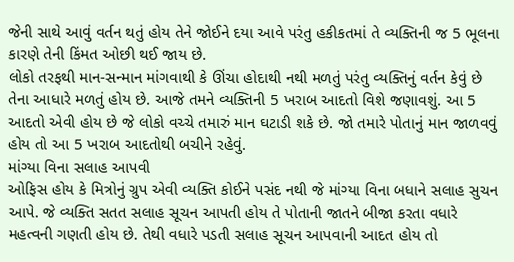જેની સાથે આવું વર્તન થતું હોય તેને જોઈને દયા આવે પરંતુ હકીકતમાં તે વ્યક્તિની જ 5 ભૂલના કારણે તેની કિંમત ઓછી થઈ જાય છે.
લોકો તરફથી માન-સન્માન માંગવાથી કે ઊંચા હોદાથી નથી મળતું પરંતુ વ્યક્તિનું વર્તન કેવું છે તેના આધારે મળતું હોય છે. આજે તમને વ્યક્તિની 5 ખરાબ આદતો વિશે જણાવશું. આ 5 આદતો એવી હોય છે જે લોકો વચ્ચે તમારું માન ઘટાડી શકે છે. જો તમારે પોતાનું માન જાળવવું હોય તો આ 5 ખરાબ આદતોથી બચીને રહેવું.
માંગ્યા વિના સલાહ આપવી
ઓફિસ હોય કે મિત્રોનું ગ્રુપ એવી વ્યક્તિ કોઈને પસંદ નથી જે માંગ્યા વિના બધાને સલાહ સુચન આપે. જે વ્યક્તિ સતત સલાહ સૂચન આપતી હોય તે પોતાની જાતને બીજા કરતા વધારે મહત્વની ગણતી હોય છે. તેથી વધારે પડતી સલાહ સૂચન આપવાની આદત હોય તો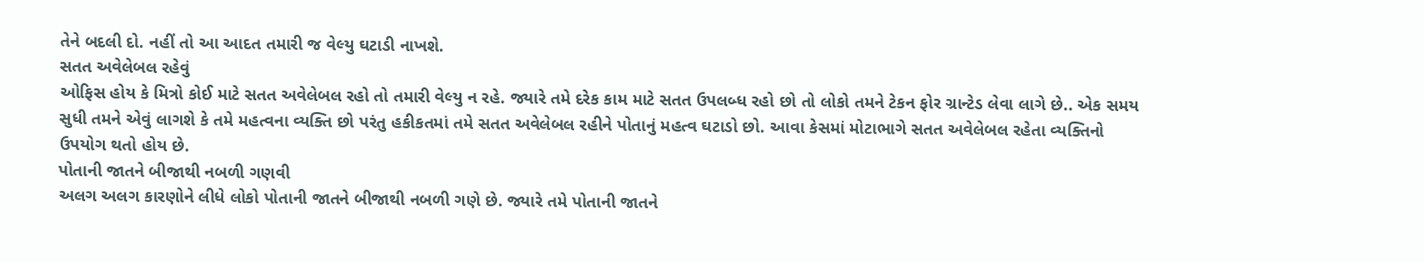તેને બદલી દો. નહીં તો આ આદત તમારી જ વેલ્યુ ઘટાડી નાખશે.
સતત અવેલેબલ રહેવું
ઓફિસ હોય કે મિત્રો કોઈ માટે સતત અવેલેબલ રહો તો તમારી વેલ્યુ ન રહે. જ્યારે તમે દરેક કામ માટે સતત ઉપલબ્ધ રહો છો તો લોકો તમને ટેકન ફોર ગ્રાન્ટેડ લેવા લાગે છે.. એક સમય સુધી તમને એવું લાગશે કે તમે મહત્વના વ્યક્તિ છો પરંતુ હકીકતમાં તમે સતત અવેલેબલ રહીને પોતાનું મહત્વ ઘટાડો છો. આવા કેસમાં મોટાભાગે સતત અવેલેબલ રહેતા વ્યક્તિનો ઉપયોગ થતો હોય છે.
પોતાની જાતને બીજાથી નબળી ગણવી
અલગ અલગ કારણોને લીધે લોકો પોતાની જાતને બીજાથી નબળી ગણે છે. જ્યારે તમે પોતાની જાતને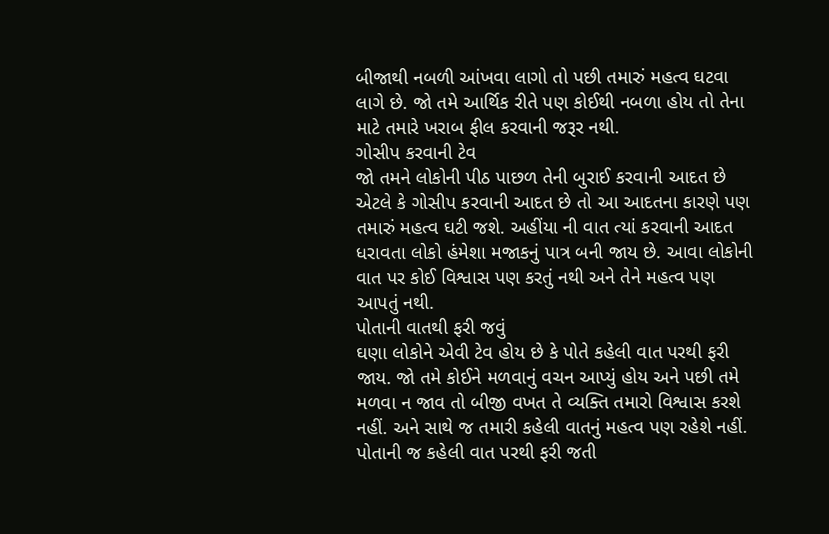બીજાથી નબળી આંખવા લાગો તો પછી તમારું મહત્વ ઘટવા લાગે છે. જો તમે આર્થિક રીતે પણ કોઈથી નબળા હોય તો તેના માટે તમારે ખરાબ ફીલ કરવાની જરૂર નથી.
ગોસીપ કરવાની ટેવ
જો તમને લોકોની પીઠ પાછળ તેની બુરાઈ કરવાની આદત છે એટલે કે ગોસીપ કરવાની આદત છે તો આ આદતના કારણે પણ તમારું મહત્વ ઘટી જશે. અહીંયા ની વાત ત્યાં કરવાની આદત ધરાવતા લોકો હંમેશા મજાકનું પાત્ર બની જાય છે. આવા લોકોની વાત પર કોઈ વિશ્વાસ પણ કરતું નથી અને તેને મહત્વ પણ આપતું નથી.
પોતાની વાતથી ફરી જવું
ઘણા લોકોને એવી ટેવ હોય છે કે પોતે કહેલી વાત પરથી ફરી જાય. જો તમે કોઈને મળવાનું વચન આપ્યું હોય અને પછી તમે મળવા ન જાવ તો બીજી વખત તે વ્યક્તિ તમારો વિશ્વાસ કરશે નહીં. અને સાથે જ તમારી કહેલી વાતનું મહત્વ પણ રહેશે નહીં. પોતાની જ કહેલી વાત પરથી ફરી જતી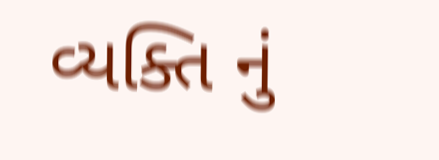વ્યક્તિ નું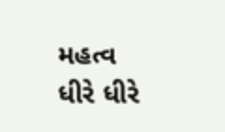મહત્વ ધીરે ધીરે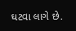ઘટવા લાગે છે.